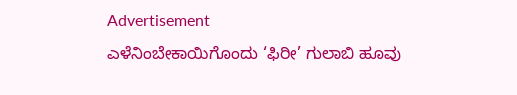Advertisement
ಎಳೆನಿಂಬೇಕಾಯಿಗೊಂದು ‘ಫಿರೀ’ ಗುಲಾಬಿ ಹೂವು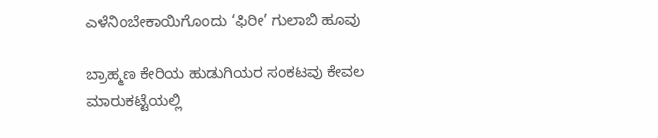ಎಳೆನಿಂಬೇಕಾಯಿಗೊಂದು ‘ಫಿರೀ’ ಗುಲಾಬಿ ಹೂವು

ಬ್ರಾಹ್ಮಣ ಕೇರಿಯ ಹುಡುಗಿಯರ ಸಂಕಟವು ಕೇವಲ ಮಾರುಕಟ್ಟೆಯಲ್ಲಿ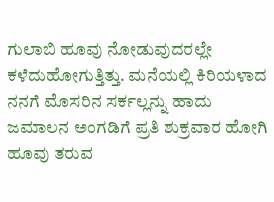ಗುಲಾಬಿ ಹೂವು ನೋಡುವುದರಲ್ಲೇ ಕಳೆದುಹೋಗುತ್ತಿತ್ತು. ಮನೆಯಲ್ಲಿ ಕಿರಿಯಳಾದ ನನಗೆ ಮೊಸರಿನ ಸರ್ಕಲ್ಲನ್ನು ಹಾದು ಜಮಾಲನ ಅಂಗಡಿಗೆ ಪ್ರತಿ ಶುಕ್ರವಾರ ಹೋಗಿ ಹೂವು ತರುವ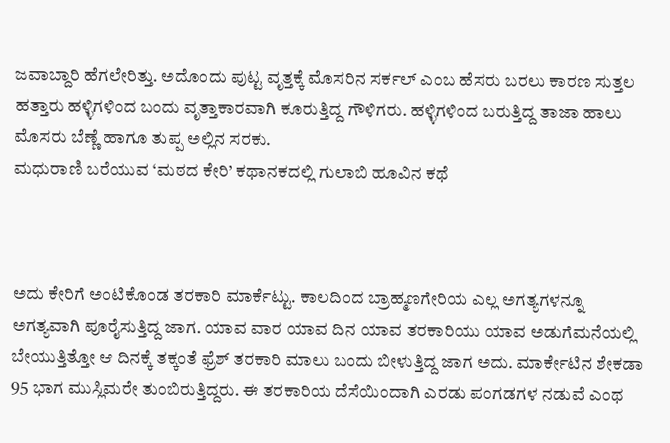ಜವಾಬ್ದಾರಿ ಹೆಗಲೇರಿತ್ತು. ಅದೊಂದು ಪುಟ್ಟ ವೃತ್ತಕ್ಕೆ ಮೊಸರಿನ ಸರ್ಕಲ್ ಎಂಬ ಹೆಸರು ಬರಲು ಕಾರಣ ಸುತ್ತಲ ಹತ್ತಾರು ಹಳ್ಳಿಗಳಿಂದ ಬಂದು ವೃತ್ತಾಕಾರವಾಗಿ ಕೂರುತ್ತಿದ್ದ ಗೌಳಿಗರು. ಹಳ್ಳಿಗಳಿಂದ ಬರುತ್ತಿದ್ದ ತಾಜಾ ಹಾಲು ಮೊಸರು ಬೆಣ್ಣೆ ಹಾಗೂ ತುಪ್ಪ ಅಲ್ಲಿನ ಸರಕು.
ಮಧುರಾಣಿ ಬರೆಯುವ ‘ಮಠದ ಕೇರಿ’ ಕಥಾನಕದಲ್ಲಿ ಗುಲಾಬಿ ಹೂವಿನ ಕಥೆ



ಅದು ಕೇರಿಗೆ ಅಂಟಿಕೊಂಡ ತರಕಾರಿ ಮಾರ್ಕೆಟ್ಟು. ಕಾಲದಿಂದ ಬ್ರಾಹ್ಮಣಗೇರಿಯ ಎಲ್ಲ ಅಗತ್ಯಗಳನ್ನೂ ಅಗತ್ಯವಾಗಿ ಪೂರೈಸುತ್ತಿದ್ದ ಜಾಗ. ಯಾವ ವಾರ ಯಾವ ದಿನ ಯಾವ ತರಕಾರಿಯು ಯಾವ ಅಡುಗೆಮನೆಯಲ್ಲಿ ಬೇಯುತ್ತಿತ್ತೋ ಆ ದಿನಕ್ಕೆ ತಕ್ಕಂತೆ ಫ್ರೆಶ್ ತರಕಾರಿ ಮಾಲು ಬಂದು ಬೀಳುತ್ತಿದ್ದ ಜಾಗ ಅದು. ಮಾರ್ಕೇಟಿನ ಶೇಕಡಾ 95 ಭಾಗ ಮುಸ್ಲಿಮರೇ ತುಂಬಿರುತ್ತಿದ್ದರು. ಈ ತರಕಾರಿಯ ದೆಸೆಯಿಂದಾಗಿ ಎರಡು ಪಂಗಡಗಳ ನಡುವೆ ಎಂಥ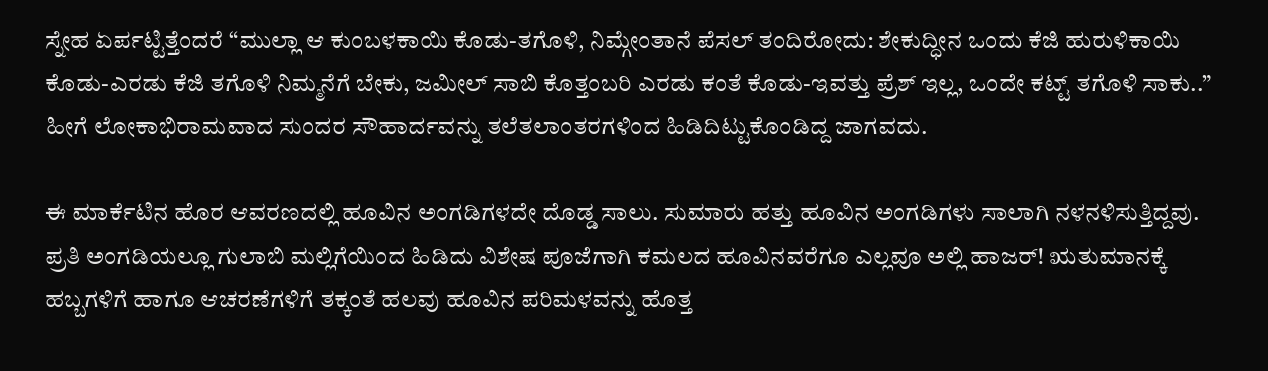ಸ್ನೇಹ ಏರ್ಪಟ್ಟಿತ್ತೆಂದರೆ “ಮುಲ್ಲಾ ಆ ಕುಂಬಳಕಾಯಿ ಕೊಡು-ತಗೊಳಿ, ನಿಮ್ಗೇಂತಾನೆ ಪೆಸಲ್‌ ತಂದಿರೋದು: ಶೇಕುದ್ಧೀನ ಒಂದು ಕೆಜಿ ಹುರುಳಿಕಾಯಿ ಕೊಡು-ಎರಡು ಕೆಜಿ ತಗೊಳಿ ನಿಮ್ಮನೆಗೆ ಬೇಕು, ಜಮೀಲ್ ಸಾಬಿ ಕೊತ್ತಂಬರಿ ಎರಡು ಕಂತೆ ಕೊಡು-ಇವತ್ತು ಪ್ರೆಶ್ ಇಲ್ಲ, ಒಂದೇ ಕಟ್ಟ್ ತಗೊಳಿ ಸಾಕು..” ಹೀಗೆ ಲೋಕಾಭಿರಾಮವಾದ ಸುಂದರ ಸೌಹಾರ್ದವನ್ನು ತಲೆತಲಾಂತರಗಳಿಂದ ಹಿಡಿದಿಟ್ಟುಕೊಂಡಿದ್ದ ಜಾಗವದು.

ಈ ಮಾರ್ಕೆಟಿನ ಹೊರ ಆವರಣದಲ್ಲಿ ಹೂವಿನ ಅಂಗಡಿಗಳದೇ ದೊಡ್ಡ ಸಾಲು. ಸುಮಾರು ಹತ್ತು ಹೂವಿನ ಅಂಗಡಿಗಳು ಸಾಲಾಗಿ ನಳನಳಿಸುತ್ತಿದ್ದವು. ಪ್ರತಿ ಅಂಗಡಿಯಲ್ಲೂ ಗುಲಾಬಿ ಮಲ್ಲಿಗೆಯಿಂದ ಹಿಡಿದು ವಿಶೇಷ ಪೂಜೆಗಾಗಿ ಕಮಲದ ಹೂವಿನವರೆಗೂ ಎಲ್ಲವೂ ಅಲ್ಲಿ ಹಾಜರ್! ಋತುಮಾನಕ್ಕೆ ಹಬ್ಬಗಳಿಗೆ ಹಾಗೂ ಆಚರಣೆಗಳಿಗೆ ತಕ್ಕಂತೆ ಹಲವು ಹೂವಿನ ಪರಿಮಳವನ್ನು ಹೊತ್ತ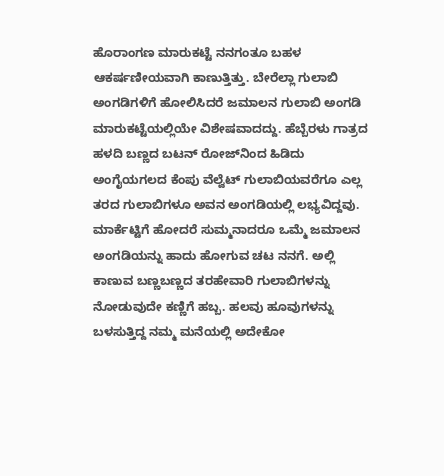ಹೊರಾಂಗಣ ಮಾರುಕಟ್ಟೆ ನನಗಂತೂ ಬಹಳ ಆಕರ್ಷಣೀಯವಾಗಿ ಕಾಣುತ್ತಿತ್ತು. ಬೇರೆಲ್ಲಾ ಗುಲಾಬಿ ಅಂಗಡಿಗಳಿಗೆ ಹೋಲಿಸಿದರೆ ಜಮಾಲನ ಗುಲಾಬಿ ಅಂಗಡಿ ಮಾರುಕಟ್ಟೆಯಲ್ಲಿಯೇ ವಿಶೇಷವಾದದ್ದು. ಹೆಬ್ಬೆರಳು ಗಾತ್ರದ ಹಳದಿ ಬಣ್ಣದ ಬಟನ್ ರೋಜ್‌ನಿಂದ ಹಿಡಿದು ಅಂಗೈಯಗಲದ ಕೆಂಪು ವೆಲ್ವೆಟ್ ಗುಲಾಬಿಯವರೆಗೂ ಎಲ್ಲ ತರದ ಗುಲಾಬಿಗಳೂ ಅವನ ಅಂಗಡಿಯಲ್ಲಿ ಲಭ್ಯವಿದ್ದವು. ಮಾರ್ಕೆಟ್ಟಿಗೆ ಹೋದರೆ ಸುಮ್ಮನಾದರೂ ಒಮ್ಮೆ ಜಮಾಲನ ಅಂಗಡಿಯನ್ನು ಹಾದು ಹೋಗುವ ಚಟ ನನಗೆ. ಅಲ್ಲಿ ಕಾಣುವ ಬಣ್ಣಬಣ್ಣದ ತರಹೇವಾರಿ ಗುಲಾಬಿಗಳನ್ನು ನೋಡುವುದೇ ಕಣ್ಣಿಗೆ ಹಬ್ಬ. ಹಲವು ಹೂವುಗಳನ್ನು ಬಳಸುತ್ತಿದ್ದ ನಮ್ಮ ಮನೆಯಲ್ಲಿ ಅದೇಕೋ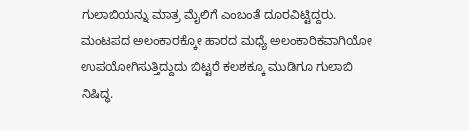ಗುಲಾಬಿಯನ್ನು ಮಾತ್ರ ಮೈಲಿಗೆ ಎಂಬಂತೆ ದೂರವಿಟ್ಟಿದ್ದರು. ಮಂಟಪದ ಅಲಂಕಾರಕ್ಕೋ ಹಾರದ ಮಧ್ಯೆ ಅಲಂಕಾರಿಕವಾಗಿಯೋ ಉಪಯೋಗಿಸುತ್ತಿದ್ದುದು ಬಿಟ್ಟರೆ ಕಲಶಕ್ಕೂ ಮುಡಿಗೂ ಗುಲಾಬಿ ನಿಷಿದ್ಧ.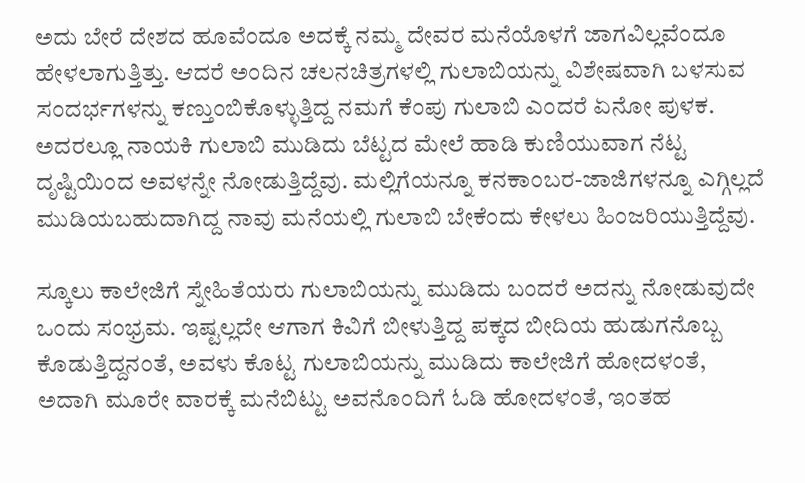ಅದು ಬೇರೆ ದೇಶದ ಹೂವೆಂದೂ ಅದಕ್ಕೆ ನಮ್ಮ ದೇವರ ಮನೆಯೊಳಗೆ ಜಾಗವಿಲ್ಲವೆಂದೂ ಹೇಳಲಾಗುತ್ತಿತ್ತು. ಆದರೆ ಅಂದಿನ ಚಲನಚಿತ್ರಗಳಲ್ಲಿ ಗುಲಾಬಿಯನ್ನು ವಿಶೇಷವಾಗಿ ಬಳಸುವ ಸಂದರ್ಭಗಳನ್ನು ಕಣ್ತುಂಬಿಕೊಳ್ಳುತ್ತಿದ್ದ ನಮಗೆ ಕೆಂಪು ಗುಲಾಬಿ ಎಂದರೆ ಏನೋ ಪುಳಕ. ಅದರಲ್ಲೂ ನಾಯಕಿ ಗುಲಾಬಿ ಮುಡಿದು ಬೆಟ್ಟದ ಮೇಲೆ ಹಾಡಿ ಕುಣಿಯುವಾಗ ನೆಟ್ಟ ದೃಷ್ಟಿಯಿಂದ ಅವಳನ್ನೇ ನೋಡುತ್ತಿದ್ದೆವು. ಮಲ್ಲಿಗೆಯನ್ನೂ ಕನಕಾಂಬರ-ಜಾಜಿಗಳನ್ನೂ ಎಗ್ಗಿಲ್ಲದೆ ಮುಡಿಯಬಹುದಾಗಿದ್ದ ನಾವು ಮನೆಯಲ್ಲಿ ಗುಲಾಬಿ ಬೇಕೆಂದು ಕೇಳಲು ಹಿಂಜರಿಯುತ್ತಿದ್ದೆವು.

ಸ್ಕೂಲು ಕಾಲೇಜಿಗೆ ಸ್ನೇಹಿತೆಯರು ಗುಲಾಬಿಯನ್ನು ಮುಡಿದು ಬಂದರೆ ಅದನ್ನು ನೋಡುವುದೇ ಒಂದು ಸಂಭ್ರಮ. ಇಷ್ಟಲ್ಲದೇ ಆಗಾಗ ಕಿವಿಗೆ ಬೀಳುತ್ತಿದ್ದ ಪಕ್ಕದ ಬೀದಿಯ ಹುಡುಗನೊಬ್ಬ ಕೊಡುತ್ತಿದ್ದನಂತೆ, ಅವಳು ಕೊಟ್ಟ ಗುಲಾಬಿಯನ್ನು ಮುಡಿದು ಕಾಲೇಜಿಗೆ ಹೋದಳಂತೆ, ಅದಾಗಿ ಮೂರೇ ವಾರಕ್ಕೆ ಮನೆಬಿಟ್ಟು ಅವನೊಂದಿಗೆ ಓಡಿ ಹೋದಳಂತೆ, ಇಂತಹ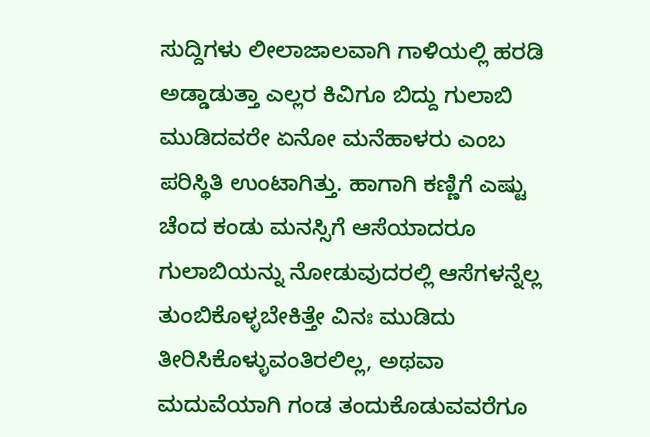ಸುದ್ದಿಗಳು ಲೀಲಾಜಾಲವಾಗಿ ಗಾಳಿಯಲ್ಲಿ ಹರಡಿ ಅಡ್ಡಾಡುತ್ತಾ ಎಲ್ಲರ ಕಿವಿಗೂ ಬಿದ್ದು ಗುಲಾಬಿ ಮುಡಿದವರೇ ಏನೋ ಮನೆಹಾಳರು ಎಂಬ ಪರಿಸ್ಥಿತಿ ಉಂಟಾಗಿತ್ತು. ಹಾಗಾಗಿ ಕಣ್ಣಿಗೆ ಎಷ್ಟು ಚೆಂದ ಕಂಡು ಮನಸ್ಸಿಗೆ ಆಸೆಯಾದರೂ ಗುಲಾಬಿಯನ್ನು ನೋಡುವುದರಲ್ಲಿ ಆಸೆಗಳನ್ನೆಲ್ಲ ತುಂಬಿಕೊಳ್ಳಬೇಕಿತ್ತೇ ವಿನಃ ಮುಡಿದು ತೀರಿಸಿಕೊಳ್ಳುವಂತಿರಲಿಲ್ಲ, ಅಥವಾ ಮದುವೆಯಾಗಿ ಗಂಡ ತಂದುಕೊಡುವವರೆಗೂ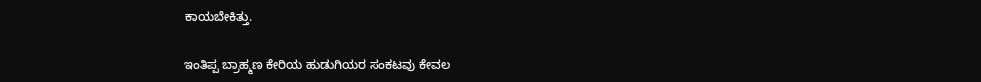ಕಾಯಬೇಕಿತ್ತು.

ಇಂತಿಪ್ಪ ಬ್ರಾಹ್ಮಣ ಕೇರಿಯ ಹುಡುಗಿಯರ ಸಂಕಟವು ಕೇವಲ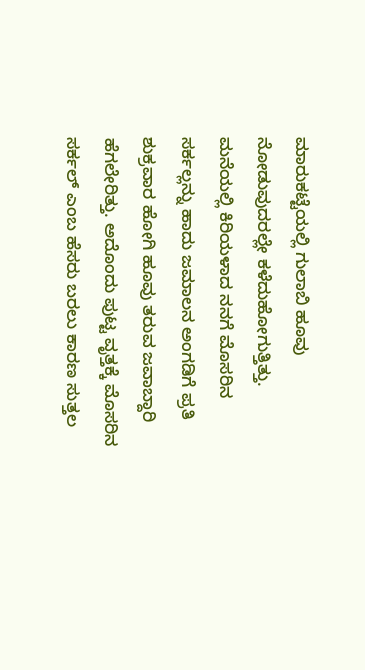ಮಾರುಕಟ್ಟೆಯಲ್ಲಿ ಗುಲಾಬಿ ಹೂವು ನೋಡುವುದರಲ್ಲೇ ಕಳೆದುಹೋಗುತ್ತಿತ್ತು. ಮನೆಯಲ್ಲಿ ಕಿರಿಯಳಾದ ನನಗೆ ಮೊಸರಿನ ಸರ್ಕಲ್ಲನ್ನು ಹಾದು ಜಮಾಲನ ಅಂಗಡಿಗೆ ಪ್ರತಿ ಶುಕ್ರವಾರ ಹೋಗಿ ಹೂವು ತರುವ ಜವಾಬ್ದಾರಿ ಹೆಗಲೇರಿತ್ತು. ಅದೊಂದು ಪುಟ್ಟ ವೃತ್ತಕ್ಕೆ ಮೊಸರಿನ ಸರ್ಕಲ್ ಎಂಬ ಹೆಸರು ಬರಲು ಕಾರಣ ಸುತ್ತಲ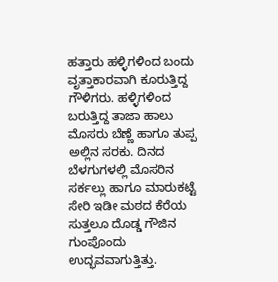ಹತ್ತಾರು ಹಳ್ಳಿಗಳಿಂದ ಬಂದು ವೃತ್ತಾಕಾರವಾಗಿ ಕೂರುತ್ತಿದ್ದ ಗೌಳಿಗರು. ಹಳ್ಳಿಗಳಿಂದ ಬರುತ್ತಿದ್ದ ತಾಜಾ ಹಾಲು ಮೊಸರು ಬೆಣ್ಣೆ ಹಾಗೂ ತುಪ್ಪ ಅಲ್ಲಿನ ಸರಕು. ದಿನದ ಬೆಳಗುಗಳಲ್ಲಿ ಮೊಸರಿನ ಸರ್ಕಲ್ಲು ಹಾಗೂ ಮಾರುಕಟ್ಟೆ ಸೇರಿ ಇಡೀ ಮಠದ ಕೆರೆಯ ಸುತ್ತಲೂ ದೊಡ್ಡ ಗೌಜಿನ ಗುಂಪೊಂದು ಉದ್ಭವವಾಗುತ್ತಿತ್ತು.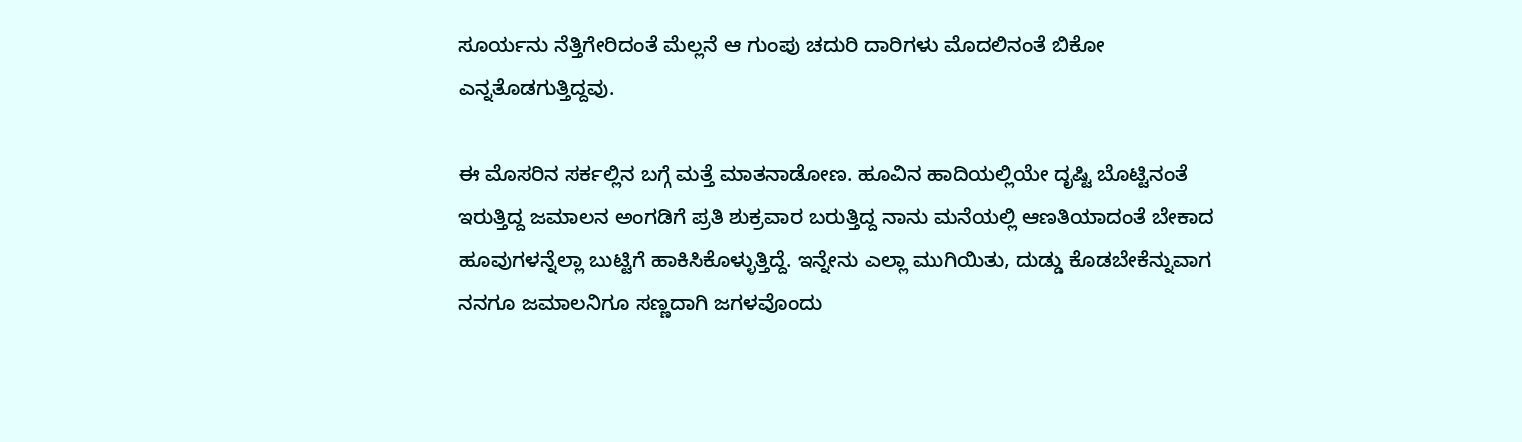ಸೂರ್ಯನು ನೆತ್ತಿಗೇರಿದಂತೆ ಮೆಲ್ಲನೆ ಆ ಗುಂಪು ಚದುರಿ ದಾರಿಗಳು ಮೊದಲಿನಂತೆ ಬಿಕೋ ಎನ್ನತೊಡಗುತ್ತಿದ್ದವು.

ಈ ಮೊಸರಿನ ಸರ್ಕಲ್ಲಿನ ಬಗ್ಗೆ ಮತ್ತೆ ಮಾತನಾಡೋಣ. ಹೂವಿನ ಹಾದಿಯಲ್ಲಿಯೇ ದೃಷ್ಟಿ ಬೊಟ್ಟಿನಂತೆ ಇರುತ್ತಿದ್ದ ಜಮಾಲನ ಅಂಗಡಿಗೆ ಪ್ರತಿ ಶುಕ್ರವಾರ ಬರುತ್ತಿದ್ದ ನಾನು ಮನೆಯಲ್ಲಿ ಆಣತಿಯಾದಂತೆ ಬೇಕಾದ ಹೂವುಗಳನ್ನೆಲ್ಲಾ ಬುಟ್ಟಿಗೆ ಹಾಕಿಸಿಕೊಳ್ಳುತ್ತಿದ್ದೆ. ಇನ್ನೇನು ಎಲ್ಲಾ ಮುಗಿಯಿತು, ದುಡ್ಡು ಕೊಡಬೇಕೆನ್ನುವಾಗ ನನಗೂ ಜಮಾಲನಿಗೂ ಸಣ್ಣದಾಗಿ ಜಗಳವೊಂದು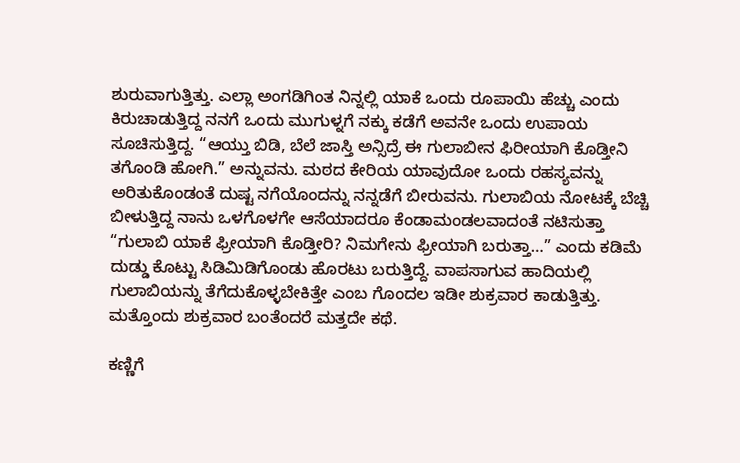ಶುರುವಾಗುತ್ತಿತ್ತು. ಎಲ್ಲಾ ಅಂಗಡಿಗಿಂತ ನಿನ್ನಲ್ಲಿ ಯಾಕೆ ಒಂದು ರೂಪಾಯಿ ಹೆಚ್ಚು ಎಂದು ಕಿರುಚಾಡುತ್ತಿದ್ದ ನನಗೆ ಒಂದು ಮುಗುಳ್ನಗೆ ನಕ್ಕು ಕಡೆಗೆ ಅವನೇ ಒಂದು ಉಪಾಯ ಸೂಚಿಸುತ್ತಿದ್ದ. “ಆಯ್ತು ಬಿಡಿ, ಬೆಲೆ ಜಾಸ್ತಿ ಅನ್ಸಿದ್ರೆ ಈ ಗುಲಾಬೀನ ಫಿರೀಯಾಗಿ ಕೊಡ್ತೀನಿ ತಗೊಂಡಿ ಹೋಗಿ.” ಅನ್ನುವನು. ಮಠದ ಕೇರಿಯ ಯಾವುದೋ ಒಂದು ರಹಸ್ಯವನ್ನು ಅರಿತುಕೊಂಡಂತೆ ದುಷ್ಟ ನಗೆಯೊಂದನ್ನು ನನ್ನಡೆಗೆ ಬೀರುವನು. ಗುಲಾಬಿಯ ನೋಟಕ್ಕೆ ಬೆಚ್ಚಿ ಬೀಳುತ್ತಿದ್ದ ನಾನು ಒಳಗೊಳಗೇ ಆಸೆಯಾದರೂ ಕೆಂಡಾಮಂಡಲವಾದಂತೆ ನಟಿಸುತ್ತಾ “ಗುಲಾಬಿ ಯಾಕೆ ಫ್ರೀಯಾಗಿ ಕೊಡ್ತೀರಿ? ನಿಮಗೇನು ಫ್ರೀಯಾಗಿ ಬರುತ್ತಾ…” ಎಂದು ಕಡಿಮೆ ದುಡ್ಡು ಕೊಟ್ಟು ಸಿಡಿಮಿಡಿಗೊಂಡು ಹೊರಟು ಬರುತ್ತಿದ್ದೆ. ವಾಪಸಾಗುವ ಹಾದಿಯಲ್ಲಿ ಗುಲಾಬಿಯನ್ನು ತೆಗೆದುಕೊಳ್ಳಬೇಕಿತ್ತೇ ಎಂಬ ಗೊಂದಲ ಇಡೀ ಶುಕ್ರವಾರ ಕಾಡುತ್ತಿತ್ತು. ಮತ್ತೊಂದು ಶುಕ್ರವಾರ ಬಂತೆಂದರೆ ಮತ್ತದೇ ಕಥೆ.

ಕಣ್ಣಿಗೆ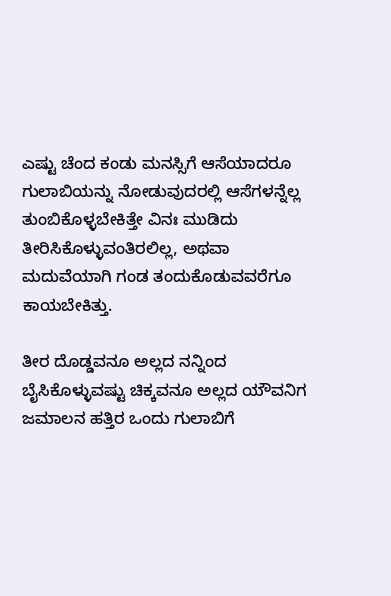ಎಷ್ಟು ಚೆಂದ ಕಂಡು ಮನಸ್ಸಿಗೆ ಆಸೆಯಾದರೂ ಗುಲಾಬಿಯನ್ನು ನೋಡುವುದರಲ್ಲಿ ಆಸೆಗಳನ್ನೆಲ್ಲ ತುಂಬಿಕೊಳ್ಳಬೇಕಿತ್ತೇ ವಿನಃ ಮುಡಿದು ತೀರಿಸಿಕೊಳ್ಳುವಂತಿರಲಿಲ್ಲ, ಅಥವಾ ಮದುವೆಯಾಗಿ ಗಂಡ ತಂದುಕೊಡುವವರೆಗೂ ಕಾಯಬೇಕಿತ್ತು.

ತೀರ ದೊಡ್ಡವನೂ ಅಲ್ಲದ ನನ್ನಿಂದ ಬೈಸಿಕೊಳ್ಳುವಷ್ಟು ಚಿಕ್ಕವನೂ ಅಲ್ಲದ ಯೌವನಿಗ ಜಮಾಲನ ಹತ್ತಿರ ಒಂದು ಗುಲಾಬಿಗೆ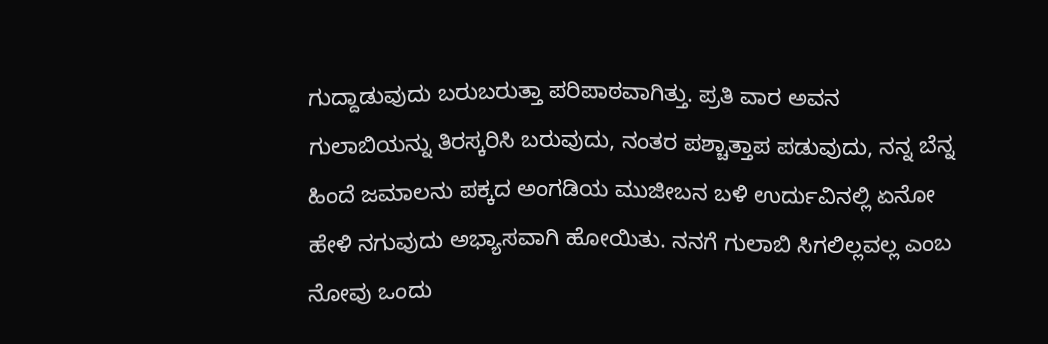ಗುದ್ದಾಡುವುದು ಬರುಬರುತ್ತಾ ಪರಿಪಾಠವಾಗಿತ್ತು. ಪ್ರತಿ ವಾರ ಅವನ ಗುಲಾಬಿಯನ್ನು ತಿರಸ್ಕರಿಸಿ ಬರುವುದು, ನಂತರ ಪಶ್ಚಾತ್ತಾಪ ಪಡುವುದು, ನನ್ನ ಬೆನ್ನ ಹಿಂದೆ ಜಮಾಲನು ಪಕ್ಕದ ಅಂಗಡಿಯ ಮುಜೀಬನ ಬಳಿ ಉರ್ದುವಿನಲ್ಲಿ ಏನೋ ಹೇಳಿ ನಗುವುದು ಅಭ್ಯಾಸವಾಗಿ ಹೋಯಿತು. ನನಗೆ ಗುಲಾಬಿ ಸಿಗಲಿಲ್ಲವಲ್ಲ ಎಂಬ ನೋವು ಒಂದು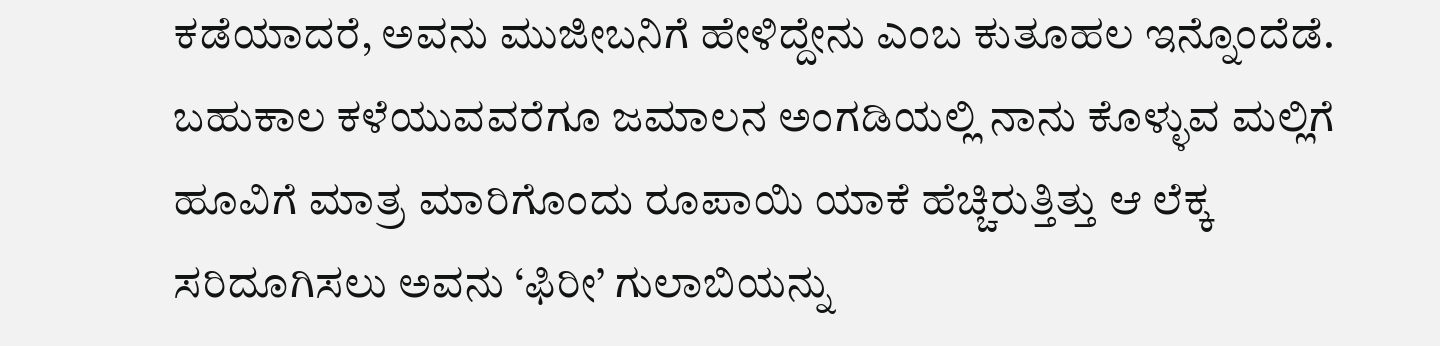ಕಡೆಯಾದರೆ, ಅವನು ಮುಜೀಬನಿಗೆ ಹೇಳಿದ್ದೇನು ಎಂಬ ಕುತೂಹಲ ಇನ್ನೊಂದೆಡೆ. ಬಹುಕಾಲ ಕಳೆಯುವವರೆಗೂ ಜಮಾಲನ ಅಂಗಡಿಯಲ್ಲಿ ನಾನು ಕೊಳ್ಳುವ ಮಲ್ಲಿಗೆ ಹೂವಿಗೆ ಮಾತ್ರ ಮಾರಿಗೊಂದು ರೂಪಾಯಿ ಯಾಕೆ ಹೆಚ್ಚಿರುತ್ತಿತ್ತು ಆ ಲೆಕ್ಕ ಸರಿದೂಗಿಸಲು ಅವನು ‘ಫಿರೀ’ ಗುಲಾಬಿಯನ್ನು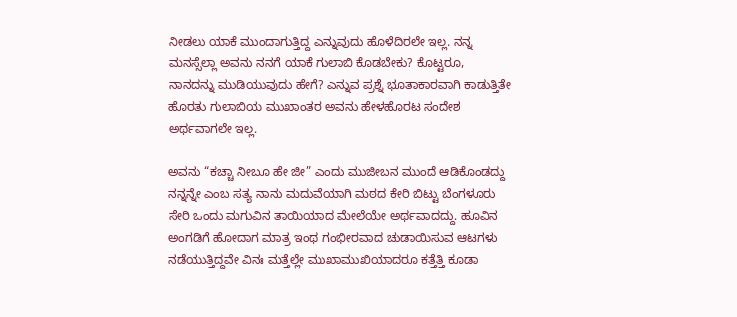ನೀಡಲು ಯಾಕೆ ಮುಂದಾಗುತ್ತಿದ್ದ ಎನ್ನುವುದು ಹೊಳೆದಿರಲೇ ಇಲ್ಲ. ನನ್ನ ಮನಸ್ಸೆಲ್ಲಾ ಅವನು ನನಗೆ ಯಾಕೆ ಗುಲಾಬಿ ಕೊಡಬೇಕು? ಕೊಟ್ಟರೂ, ನಾನದನ್ನು ಮುಡಿಯುವುದು ಹೇಗೆ? ಎನ್ನುವ ಪ್ರಶ್ನೆ ಭೂತಾಕಾರವಾಗಿ ಕಾಡುತ್ತಿತೇ ಹೊರತು ಗುಲಾಬಿಯ ಮುಖಾಂತರ ಅವನು ಹೇಳಹೊರಟ ಸಂದೇಶ ಅರ್ಥವಾಗಲೇ ಇಲ್ಲ.

ಅವನು “ಕಚ್ಚಾ ನೀಬೂ ಹೇ ಜೀ” ಎಂದು ಮುಜೀಬನ ಮುಂದೆ ಆಡಿಕೊಂಡದ್ದು ನನ್ನನ್ನೇ ಎಂಬ ಸತ್ಯ ನಾನು ಮದುವೆಯಾಗಿ ಮಠದ ಕೇರಿ ಬಿಟ್ಟು ಬೆಂಗಳೂರು ಸೇರಿ ಒಂದು ಮಗುವಿನ ತಾಯಿಯಾದ ಮೇಲೆಯೇ ಅರ್ಥವಾದದ್ದು. ಹೂವಿನ ಅಂಗಡಿಗೆ ಹೋದಾಗ ಮಾತ್ರ ಇಂಥ ಗಂಭೀರವಾದ ಚುಡಾಯಿಸುವ ಆಟಗಳು ನಡೆಯುತ್ತಿದ್ದವೇ ವಿನಃ ಮತ್ತೆಲ್ಲೇ ಮುಖಾಮುಖಿಯಾದರೂ ಕತ್ತೆತ್ತಿ ಕೂಡಾ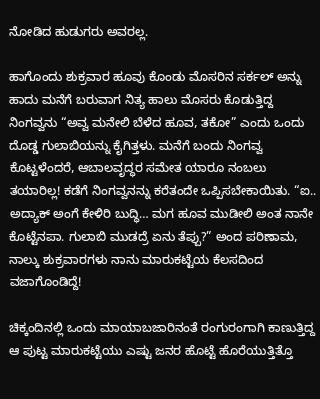ನೋಡಿದ ಹುಡುಗರು ಅವರಲ್ಲ.

ಹಾಗೊಂದು ಶುಕ್ರವಾರ ಹೂವು ಕೊಂಡು ಮೊಸರಿನ ಸರ್ಕಲ್ ಅನ್ನು ಹಾದು ಮನೆಗೆ ಬರುವಾಗ ನಿತ್ಯ ಹಾಲು ಮೊಸರು ಕೊಡುತ್ತಿದ್ದ ನಿಂಗವ್ವನು “ಅವ್ವ ಮನೇಲಿ ಬೆಳೆದ ಹೂವ, ತಕೋ” ಎಂದು ಒಂದು ದೊಡ್ಡ ಗುಲಾಬಿಯನ್ನು ಕೈಗಿತ್ತಳು. ಮನೆಗೆ ಬಂದು ನಿಂಗವ್ವ ಕೊಟ್ಟಳೆಂದರೆ, ಆಬಾಲವೃದ್ಧರ ಸಮೇತ ಯಾರೂ ನಂಬಲು ತಯಾರಿಲ್ಲ! ಕಡೆಗೆ ನಿಂಗವ್ವನನ್ನು ಕರೆತಂದೇ ಒಪ್ಪಿಸಬೇಕಾಯಿತು. “ಐ.. ಅದ್ಯಾಕ್ ಅಂಗೆ ಕೇಳಿರಿ ಬುದ್ಧಿ… ಮಗ ಹೂವ ಮುಡೀಲಿ ಅಂತ ನಾನೇ ಕೊಟ್ಟೆನಪಾ. ಗುಲಾಬಿ ಮುಡದ್ರೆ ಏನು ತೆಪ್ಪು?” ಅಂದ ಪರಿಣಾಮ, ನಾಲ್ಕು ಶುಕ್ರವಾರಗಳು ನಾನು ಮಾರುಕಟ್ಟೆಯ ಕೆಲಸದಿಂದ ವಜಾಗೊಂಡಿದ್ದೆ!

ಚಿಕ್ಕಂದಿನಲ್ಲಿ ಒಂದು ಮಾಯಾಬಜಾರಿನಂತೆ ರಂಗುರಂಗಾಗಿ ಕಾಣುತ್ತಿದ್ದ ಆ ಪುಟ್ಟ ಮಾರುಕಟ್ಟೆಯು ಎಷ್ಟು ಜನರ ಹೊಟ್ಟೆ ಹೊರೆಯುತ್ತಿತ್ತೊ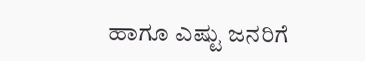ಹಾಗೂ ಎಷ್ಟು ಜನರಿಗೆ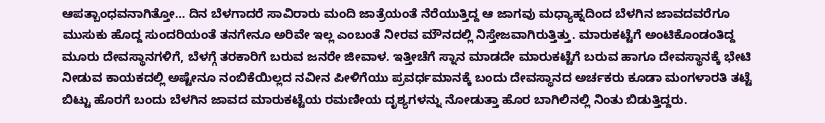ಆಪತ್ಬಾಂಧವನಾಗಿತ್ತೋ… ದಿನ ಬೆಳಗಾದರೆ ಸಾವಿರಾರು ಮಂದಿ ಜಾತ್ರೆಯಂತೆ ನೆರೆಯುತ್ತಿದ್ದ ಆ ಜಾಗವು ಮಧ್ಯಾಹ್ನದಿಂದ ಬೆಳಗಿನ ಜಾವದವರೆಗೂ ಮುಸುಕು ಹೊದ್ದ ಸುಂದರಿಯಂತೆ ತನಗೇನೂ ಅರಿವೇ ಇಲ್ಲ ಎಂಬಂತೆ ನೀರವ ಮೌನದಲ್ಲಿ ನಿಸ್ತೇಜವಾಗಿರುತ್ತಿತ್ತು. ಮಾರುಕಟ್ಟೆಗೆ ಅಂಟಿಕೊಂಡಂತಿದ್ದ ಮೂರು ದೇವಸ್ಥಾನಗಳಿಗೆ, ಬೆಳಗ್ಗೆ ತರಕಾರಿಗೆ ಬರುವ ಜನರೇ ಜೀವಾಳ. ಇತ್ತೀಚೆಗೆ ಸ್ನಾನ ಮಾಡದೇ ಮಾರುಕಟ್ಟೆಗೆ ಬರುವ ಹಾಗೂ ದೇವಸ್ಥಾನಕ್ಕೆ ಭೇಟಿ ನೀಡುವ ಕಾಯಕದಲ್ಲಿ ಅಷ್ಟೇನೂ ನಂಬಿಕೆಯಿಲ್ಲದ ನವೀನ ಪೀಳಿಗೆಯು ಪ್ರವರ್ಧಮಾನಕ್ಕೆ ಬಂದು ದೇವಸ್ಥಾನದ ಅರ್ಚಕರು ಕೂಡಾ ಮಂಗಳಾರತಿ ತಟ್ಟೆ ಬಿಟ್ಟು ಹೊರಗೆ ಬಂದು ಬೆಳಗಿನ ಜಾವದ ಮಾರುಕಟ್ಟೆಯ ರಮಣೀಯ ದೃಶ್ಯಗಳನ್ನು ನೋಡುತ್ತಾ ಹೊರ ಬಾಗಿಲಿನಲ್ಲಿ ನಿಂತು ಬಿಡುತ್ತಿದ್ದರು.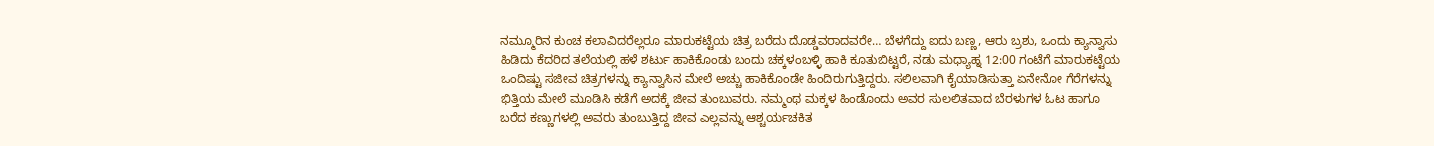ನಮ್ಮೂರಿನ ಕುಂಚ ಕಲಾವಿದರೆಲ್ಲರೂ ಮಾರುಕಟ್ಟೆಯ ಚಿತ್ರ ಬರೆದು ದೊಡ್ಡವರಾದವರೇ… ಬೆಳಗೆದ್ದು ಐದು ಬಣ್ಣ, ಆರು ಬ್ರಶು, ಒಂದು ಕ್ಯಾನ್ವಾಸು ಹಿಡಿದು ಕೆದರಿದ ತಲೆಯಲ್ಲಿ ಹಳೆ ಶರ್ಟು ಹಾಕಿಕೊಂಡು ಬಂದು ಚಕ್ಕಳಂಬಳ್ಳಿ ಹಾಕಿ ಕೂತುಬಿಟ್ಟರೆ, ನಡು ಮಧ್ಯಾಹ್ನ 12:00 ಗಂಟೆಗೆ ಮಾರುಕಟ್ಟೆಯ ಒಂದಿಷ್ಟು ಸಜೀವ ಚಿತ್ರಗಳನ್ನು ಕ್ಯಾನ್ವಾಸಿನ ಮೇಲೆ ಅಚ್ಚು ಹಾಕಿಕೊಂಡೇ ಹಿಂದಿರುಗುತ್ತಿದ್ದರು. ಸಲಿಲವಾಗಿ ಕೈಯಾಡಿಸುತ್ತಾ ಏನೇನೋ ಗೆರೆಗಳನ್ನು ಭಿತ್ತಿಯ ಮೇಲೆ ಮೂಡಿಸಿ ಕಡೆಗೆ ಅದಕ್ಕೆ ಜೀವ ತುಂಬುವರು. ನಮ್ಮಂಥ ಮಕ್ಕಳ ಹಿಂಡೊಂದು ಅವರ ಸುಲಲಿತವಾದ ಬೆರಳುಗಳ ಓಟ ಹಾಗೂ ಬರೆದ ಕಣ್ಣುಗಳಲ್ಲಿ ಅವರು ತುಂಬುತ್ತಿದ್ದ ಜೀವ ಎಲ್ಲವನ್ನು ಆಶ್ಚರ್ಯಚಕಿತ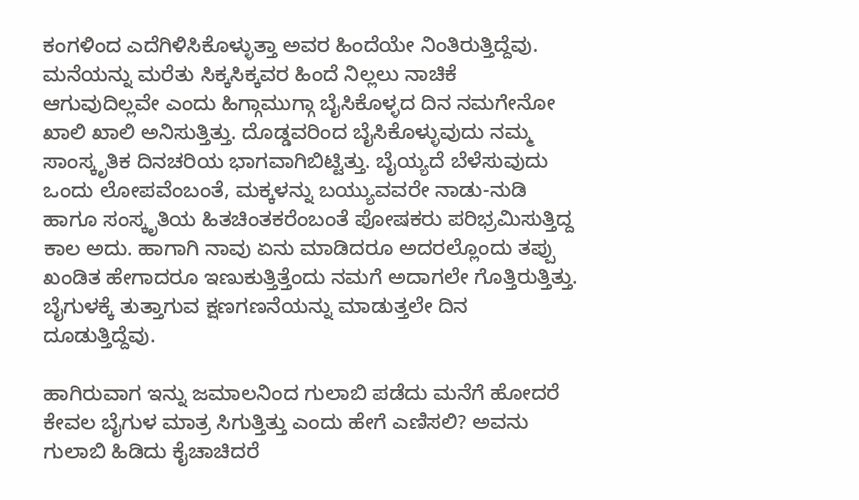ಕಂಗಳಿಂದ ಎದೆಗಿಳಿಸಿಕೊಳ್ಳುತ್ತಾ ಅವರ ಹಿಂದೆಯೇ ನಿಂತಿರುತ್ತಿದ್ದೆವು. ಮನೆಯನ್ನು ಮರೆತು ಸಿಕ್ಕಸಿಕ್ಕವರ ಹಿಂದೆ ನಿಲ್ಲಲು ನಾಚಿಕೆ ಆಗುವುದಿಲ್ಲವೇ ಎಂದು ಹಿಗ್ಗಾಮುಗ್ಗಾ ಬೈಸಿಕೊಳ್ಳದ ದಿನ ನಮಗೇನೋ ಖಾಲಿ ಖಾಲಿ ಅನಿಸುತ್ತಿತ್ತು. ದೊಡ್ಡವರಿಂದ ಬೈಸಿಕೊಳ್ಳುವುದು ನಮ್ಮ ಸಾಂಸ್ಕೃತಿಕ ದಿನಚರಿಯ ಭಾಗವಾಗಿಬಿಟ್ಟಿತ್ತು. ಬೈಯ್ಯದೆ ಬೆಳೆಸುವುದು ಒಂದು ಲೋಪವೆಂಬಂತೆ, ಮಕ್ಕಳನ್ನು ಬಯ್ಯುವವರೇ ನಾಡು-ನುಡಿ ಹಾಗೂ ಸಂಸ್ಕೃತಿಯ ಹಿತಚಿಂತಕರೆಂಬಂತೆ ಪೋಷಕರು ಪರಿಭ್ರಮಿಸುತ್ತಿದ್ದ ಕಾಲ ಅದು. ಹಾಗಾಗಿ ನಾವು ಏನು ಮಾಡಿದರೂ ಅದರಲ್ಲೊಂದು ತಪ್ಪು ಖಂಡಿತ ಹೇಗಾದರೂ ಇಣುಕುತ್ತಿತ್ತೆಂದು ನಮಗೆ ಅದಾಗಲೇ ಗೊತ್ತಿರುತ್ತಿತ್ತು. ಬೈಗುಳಕ್ಕೆ ತುತ್ತಾಗುವ ಕ್ಷಣಗಣನೆಯನ್ನು ಮಾಡುತ್ತಲೇ ದಿನ ದೂಡುತ್ತಿದ್ದೆವು.

ಹಾಗಿರುವಾಗ ಇನ್ನು ಜಮಾಲನಿಂದ ಗುಲಾಬಿ ಪಡೆದು ಮನೆಗೆ ಹೋದರೆ ಕೇವಲ ಬೈಗುಳ ಮಾತ್ರ ಸಿಗುತ್ತಿತ್ತು ಎಂದು ಹೇಗೆ ಎಣಿಸಲಿ? ಅವನು ಗುಲಾಬಿ ಹಿಡಿದು ಕೈಚಾಚಿದರೆ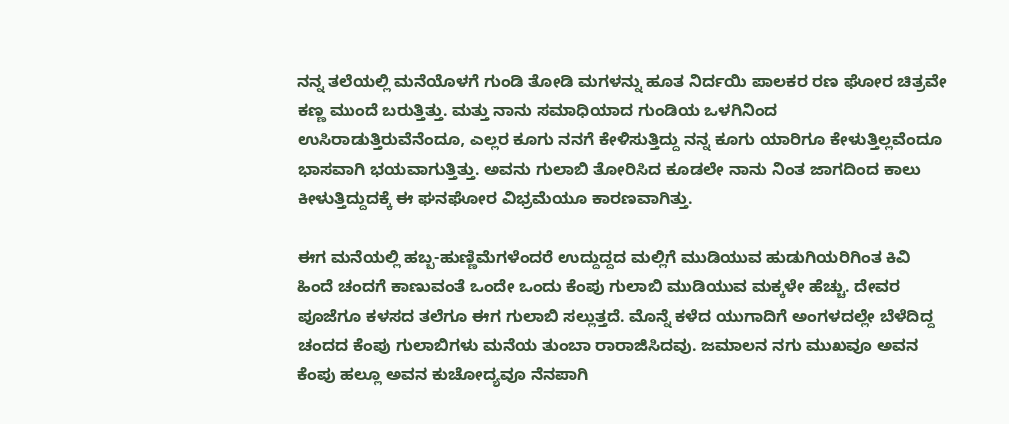ನನ್ನ ತಲೆಯಲ್ಲಿ ಮನೆಯೊಳಗೆ ಗುಂಡಿ ತೋಡಿ ಮಗಳನ್ನು ಹೂತ ನಿರ್ದಯಿ ಪಾಲಕರ ರಣ ಘೋರ ಚಿತ್ರವೇ ಕಣ್ಣ ಮುಂದೆ ಬರುತ್ತಿತ್ತು. ಮತ್ತು ನಾನು ಸಮಾಧಿಯಾದ ಗುಂಡಿಯ ಒಳಗಿನಿಂದ ಉಸಿರಾಡುತ್ತಿರುವೆನೆಂದೂ, ಎಲ್ಲರ ಕೂಗು ನನಗೆ ಕೇಳಿಸುತ್ತಿದ್ದು ನನ್ನ ಕೂಗು ಯಾರಿಗೂ ಕೇಳುತ್ತಿಲ್ಲವೆಂದೂ ಭಾಸವಾಗಿ ಭಯವಾಗುತ್ತಿತ್ತು. ಅವನು ಗುಲಾಬಿ ತೋರಿಸಿದ ಕೂಡಲೇ ನಾನು ನಿಂತ ಜಾಗದಿಂದ ಕಾಲು ಕೀಳುತ್ತಿದ್ದುದಕ್ಕೆ ಈ ಘನಘೋರ ವಿಭ್ರಮೆಯೂ ಕಾರಣವಾಗಿತ್ತು.

ಈಗ ಮನೆಯಲ್ಲಿ ಹಬ್ಬ-ಹುಣ್ಣಿಮೆಗಳೆಂದರೆ ಉದ್ದುದ್ದದ ಮಲ್ಲಿಗೆ ಮುಡಿಯುವ ಹುಡುಗಿಯರಿಗಿಂತ ಕಿವಿ ಹಿಂದೆ ಚಂದಗೆ ಕಾಣುವಂತೆ ಒಂದೇ ಒಂದು ಕೆಂಪು ಗುಲಾಬಿ ಮುಡಿಯುವ ಮಕ್ಕಳೇ ಹೆಚ್ಚು. ದೇವರ ಪೂಜೆಗೂ ಕಳಸದ ತಲೆಗೂ ಈಗ ಗುಲಾಬಿ ಸಲ್ಲುತ್ತದೆ. ಮೊನ್ನೆ ಕಳೆದ ಯುಗಾದಿಗೆ ಅಂಗಳದಲ್ಲೇ ಬೆಳೆದಿದ್ದ ಚಂದದ ಕೆಂಪು ಗುಲಾಬಿಗಳು ಮನೆಯ ತುಂಬಾ ರಾರಾಜಿಸಿದವು. ಜಮಾಲನ ನಗು ಮುಖವೂ ಅವನ ಕೆಂಪು ಹಲ್ಲೂ ಅವನ ಕುಚೋದ್ಯವೂ ನೆನಪಾಗಿ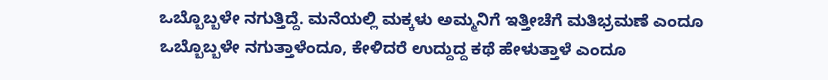ಒಬ್ಬೊಬ್ಬಳೇ ನಗುತ್ತಿದ್ದೆ. ಮನೆಯಲ್ಲಿ ಮಕ್ಕಳು ಅಮ್ಮನಿಗೆ ಇತ್ತೀಚೆಗೆ ಮತಿಭ್ರಮಣೆ ಎಂದೂ ಒಬ್ಬೊಬ್ಬಳೇ ನಗುತ್ತಾಳೆಂದೂ, ಕೇಳಿದರೆ ಉದ್ದುದ್ದ ಕಥೆ ಹೇಳುತ್ತಾಳೆ ಎಂದೂ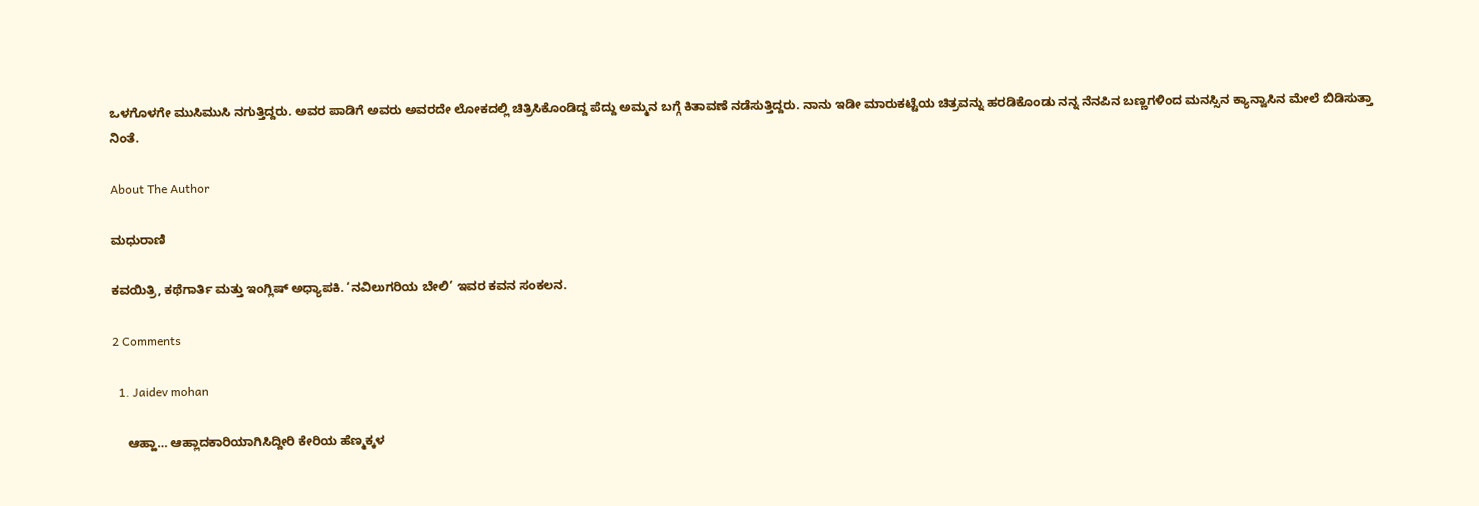ಒಳಗೊಳಗೇ ಮುಸಿಮುಸಿ ನಗುತ್ತಿದ್ದರು. ಅವರ ಪಾಡಿಗೆ ಅವರು ಅವರದೇ ಲೋಕದಲ್ಲಿ ಚಿತ್ರಿಸಿಕೊಂಡಿದ್ದ ಪೆದ್ದು ಅಮ್ಮನ ಬಗ್ಗೆ ಕಿತಾವಣೆ ನಡೆಸುತ್ತಿದ್ದರು. ನಾನು ಇಡೀ ಮಾರುಕಟ್ಟೆಯ ಚಿತ್ರವನ್ನು ಹರಡಿಕೊಂಡು ನನ್ನ ನೆನಪಿನ ಬಣ್ಣಗಳಿಂದ ಮನಸ್ಸಿನ ಕ್ಯಾನ್ವಾಸಿನ ಮೇಲೆ ಬಿಡಿಸುತ್ತಾ ನಿಂತೆ.

About The Author

ಮಧುರಾಣಿ

ಕವಯಿತ್ರಿ, ಕಥೆಗಾರ್ತಿ ಮತ್ತು ಇಂಗ್ಲಿಷ್ ಅಧ್ಯಾಪಕಿ. ‘ನವಿಲುಗರಿಯ ಬೇಲಿ’ ಇವರ ಕವನ ಸಂಕಲನ.

2 Comments

  1. Jaidev mohan

    ಆಹ್ಹಾ… ಆಹ್ಲಾದಕಾರಿಯಾಗಿಸಿದ್ದೀರಿ ಕೇರಿಯ ಹೆಣ್ಮಕ್ಕಳ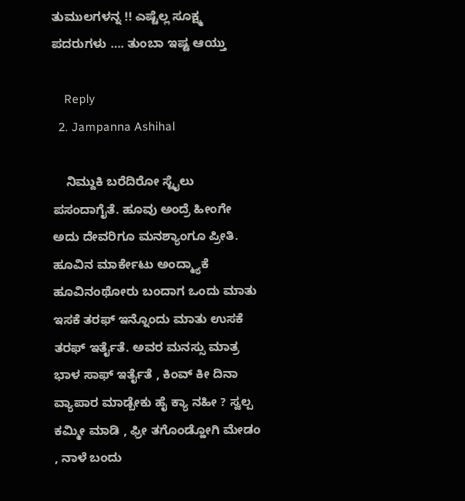ತುಮುಲಗಳನ್ನ !! ಎಷ್ಟೆಲ್ಲ ಸೂಕ್ಷ್ಮ ಪದರುಗಳು …. ತುಂಬಾ ಇಷ್ಟ ಆಯ್ತು

    Reply
  2. Jampanna Ashihal

    ನಿಮ್ದುಕಿ ಬರೆದಿರೋ ಸ್ಟೈಲು ಪಸಂದಾಗೈತೆ. ಹೂವು ಅಂದ್ರೆ ಹೀಂಗೇ ಅದು ದೇವರಿಗೂ ಮನಶ್ಯಾಂಗೂ ಪ್ರೀತಿ. ಹೂವಿನ ಮಾರ್ಕೇಟು ಅಂದ್ಮ್ಯಾಕೆ ಹೂವಿನಂಥೋರು ಬಂದಾಗ ಒಂದು ಮಾತು ಇಸಕೆ ತರಫ್ ಇನ್ನೊಂದು ಮಾತು ಉಸಕೆ ತರಫ್ ಇರ್ತೈತೆ. ಅವರ ಮನಸ್ಸು ಮಾತ್ರ ಭಾಳ ಸಾಫ್ ಇರ್ತೈತೆ , ಕಿಂವ್ ಕೀ ದಿನಾ ವ್ಯಾಪಾರ ಮಾಡ್ಬೇಕು ಹೈ ಕ್ಯಾ ನಹೀ ? ಸ್ವಲ್ಪ ಕಮ್ಮೀ ಮಾಡಿ , ಫ್ರೀ ತಗೊಂಡ್ಹೋಗಿ ಮೇಡಂ , ನಾಳೆ ಬಂದು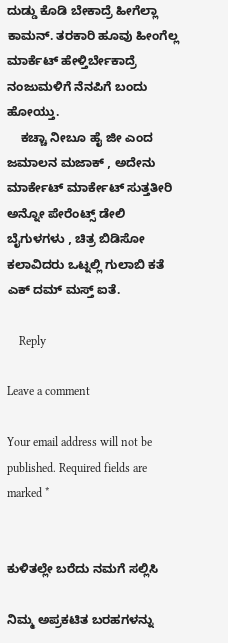ದುಡ್ಡು ಕೊಡಿ ಬೇಕಾದ್ರೆ ಹೀಗೆಲ್ಲಾ ಕಾಮನ್. ತರಕಾರಿ ಹೂವು ಹೀಂಗೆಲ್ಲ ಮಾರ್ಕೆಟ್ ಹೇಳ್ತಿರ್ಬೇಕಾದ್ರೆ ನಂಜುಮಳಿಗೆ ನೆನಪಿಗೆ ಬಂದು ಹೋಯ್ತು.
    ಕಚ್ಚಾ ನೀಬೂ ಹೈ ಜೀ ಎಂದ ಜಮಾಲನ ಮಜಾಕ್ , ಅದೇನು ಮಾರ್ಕೇಟ್ ಮಾರ್ಕೇಟ್ ಸುತ್ತತೀರಿ ಅನ್ನೋ ಪೇರೆಂಟ್ಸ್ ಡೇಲಿ ಬೈಗುಳಗಳು , ಚಿತ್ರ ಬಿಡಿಸೋ ಕಲಾವಿದರು ಒಟ್ನಲ್ಲಿ ಗುಲಾಬಿ ಕತೆ ಎಕ್ ದಮ್ ಮಸ್ತ್ ಐತೆ.

    Reply

Leave a comment

Your email address will not be published. Required fields are marked *


ಕುಳಿತಲ್ಲೇ ಬರೆದು ನಮಗೆ ಸಲ್ಲಿಸಿ

ನಿಮ್ಮ ಅಪ್ರಕಟಿತ ಬರಹಗಳನ್ನು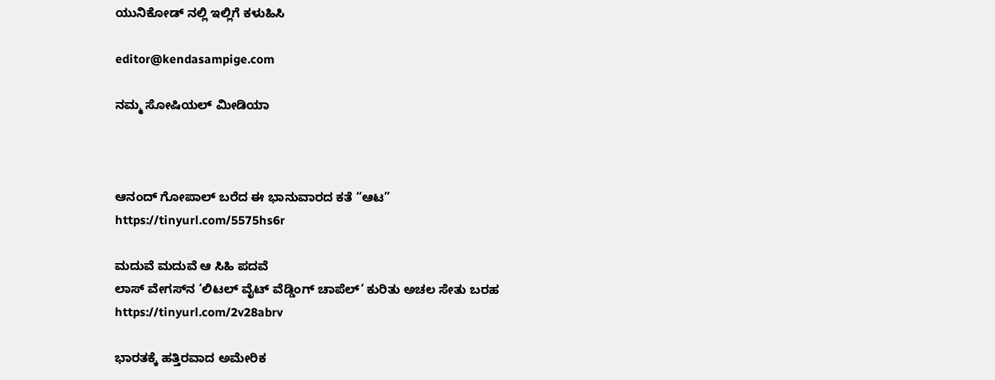ಯುನಿಕೋಡ್ ನಲ್ಲಿ ಇಲ್ಲಿಗೆ ಕಳುಹಿಸಿ

editor@kendasampige.com

ನಮ್ಮ ಸೋಷಿಯಲ್‌ ಮೀಡಿಯಾ



ಆನಂದ್‌ ಗೋಪಾಲ್‌ ಬರೆದ ಈ ಭಾನುವಾರದ ಕತೆ “ಆಟ”
https://tinyurl.com/5575hs6r

ಮದುವೆ ಮದುವೆ ಆ ಸಿಹಿ ಪದವೆ
ಲಾಸ್‌ ವೇಗಸ್‌ನ ‘ಲಿಟಲ್ ವೈಟ್ ವೆಡ್ಡಿಂಗ್ ಚಾಪೆಲ್’ ಕುರಿತು ಅಚಲ ಸೇತು ಬರಹ
https://tinyurl.com/2v28abrv

ಭಾರತಕ್ಕೆ ಹತ್ತಿರವಾದ ಅಮೇರಿಕ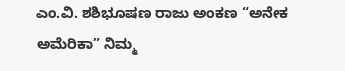ಎಂ.ವಿ. ಶಶಿಭೂಷಣ ರಾಜು ಅಂಕಣ “ಅನೇಕ ಅಮೆರಿಕಾ” ನಿಮ್ಮ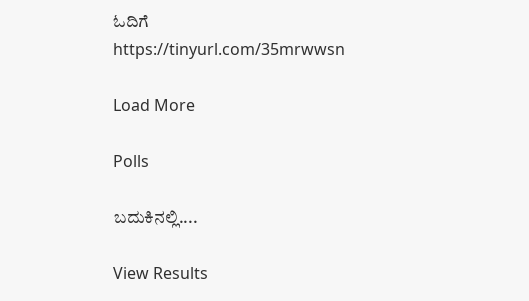ಓದಿಗೆ
https://tinyurl.com/35mrwwsn

Load More

Polls

ಬದುಕಿನಲ್ಲಿ....

View Results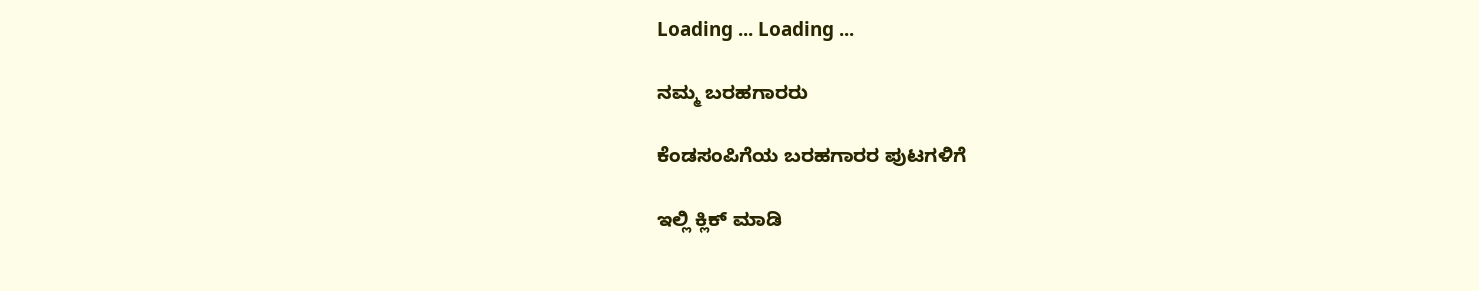Loading ... Loading ...

ನಮ್ಮ ಬರಹಗಾರರು

ಕೆಂಡಸಂಪಿಗೆಯ ಬರಹಗಾರರ ಪುಟಗಳಿಗೆ

ಇಲ್ಲಿ ಕ್ಲಿಕ್ ಮಾಡಿ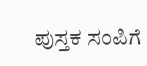ಪುಸ್ತಕ ಸಂಪಿಗೆ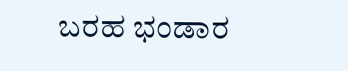ಬರಹ ಭಂಡಾರ